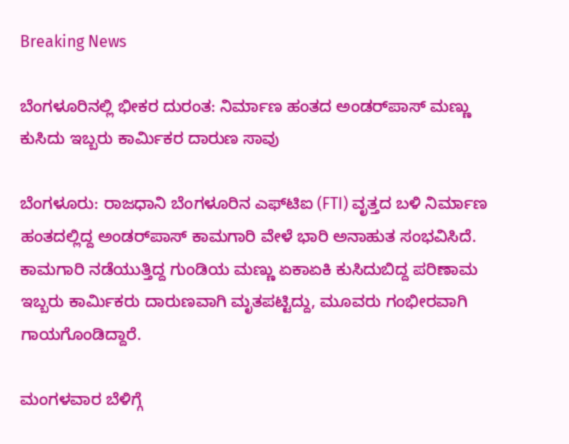Breaking News

ಬೆಂಗಳೂರಿನಲ್ಲಿ ಭೀಕರ ದುರಂತ: ನಿರ್ಮಾಣ ಹಂತದ ಅಂಡರ್‌ಪಾಸ್ ಮಣ್ಣು ಕುಸಿದು ಇಬ್ಬರು ಕಾರ್ಮಿಕರ ದಾರುಣ ಸಾವು

ಬೆಂಗಳೂರು: ರಾಜಧಾನಿ ಬೆಂಗಳೂರಿನ ಎಫ್‌ಟಿಐ (FTI) ವೃತ್ತದ ಬಳಿ ನಿರ್ಮಾಣ ಹಂತದಲ್ಲಿದ್ದ ಅಂಡರ್‌ಪಾಸ್ ಕಾಮಗಾರಿ ವೇಳೆ ಭಾರಿ ಅನಾಹುತ ಸಂಭವಿಸಿದೆ. ಕಾಮಗಾರಿ ನಡೆಯುತ್ತಿದ್ದ ಗುಂಡಿಯ ಮಣ್ಣು ಏಕಾಏಕಿ ಕುಸಿದುಬಿದ್ದ ಪರಿಣಾಮ ಇಬ್ಬರು ಕಾರ್ಮಿಕರು ದಾರುಣವಾಗಿ ಮೃತಪಟ್ಟಿದ್ದು, ಮೂವರು ಗಂಭೀರವಾಗಿ ಗಾಯಗೊಂಡಿದ್ದಾರೆ.

ಮಂಗಳವಾರ ಬೆಳಿಗ್ಗೆ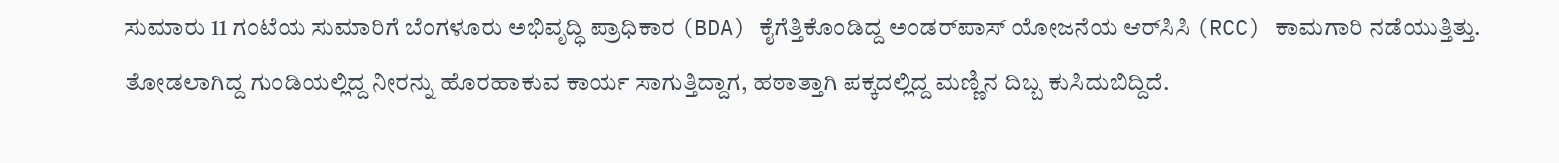ಸುಮಾರು 11 ಗಂಟೆಯ ಸುಮಾರಿಗೆ ಬೆಂಗಳೂರು ಅಭಿವೃದ್ಧಿ ಪ್ರಾಧಿಕಾರ (BDA) ಕೈಗೆತ್ತಿಕೊಂಡಿದ್ದ ಅಂಡರ್‌ಪಾಸ್ ಯೋಜನೆಯ ಆರ್‌ಸಿಸಿ (RCC) ಕಾಮಗಾರಿ ನಡೆಯುತ್ತಿತ್ತು. ತೋಡಲಾಗಿದ್ದ ಗುಂಡಿಯಲ್ಲಿದ್ದ ನೀರನ್ನು ಹೊರಹಾಕುವ ಕಾರ್ಯ ಸಾಗುತ್ತಿದ್ದಾಗ, ಹಠಾತ್ತಾಗಿ ಪಕ್ಕದಲ್ಲಿದ್ದ ಮಣ್ಣಿನ ದಿಬ್ಬ ಕುಸಿದುಬಿದ್ದಿದೆ.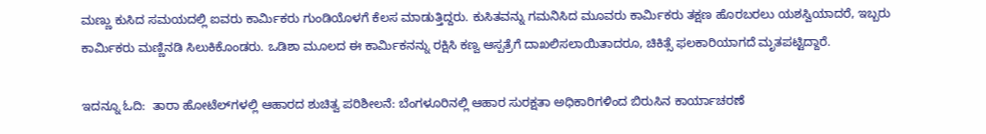ಮಣ್ಣು ಕುಸಿದ ಸಮಯದಲ್ಲಿ ಐವರು ಕಾರ್ಮಿಕರು ಗುಂಡಿಯೊಳಗೆ ಕೆಲಸ ಮಾಡುತ್ತಿದ್ದರು. ಕುಸಿತವನ್ನು ಗಮನಿಸಿದ ಮೂವರು ಕಾರ್ಮಿಕರು ತಕ್ಷಣ ಹೊರಬರಲು ಯಶಸ್ವಿಯಾದರೆ, ಇಬ್ಬರು ಕಾರ್ಮಿಕರು ಮಣ್ಣಿನಡಿ ಸಿಲುಕಿಕೊಂಡರು. ಒಡಿಶಾ ಮೂಲದ ಈ ಕಾರ್ಮಿಕನನ್ನು ರಕ್ಷಿಸಿ ಕಣ್ವ ಆಸ್ಪತ್ರೆಗೆ ದಾಖಲಿಸಲಾಯಿತಾದರೂ, ಚಿಕಿತ್ಸೆ ಫಲಕಾರಿಯಾಗದೆ ಮೃತಪಟ್ಟಿದ್ದಾರೆ.

ಇದನ್ನೂ ಓದಿ:  ತಾರಾ ಹೋಟೆಲ್‌ಗಳಲ್ಲಿ ಆಹಾರದ ಶುಚಿತ್ವ ಪರಿಶೀಲನೆ: ಬೆಂಗಳೂರಿನಲ್ಲಿ ಆಹಾರ ಸುರಕ್ಷತಾ ಅಧಿಕಾರಿಗಳಿಂದ ಬಿರುಸಿನ ಕಾರ್ಯಾಚರಣೆ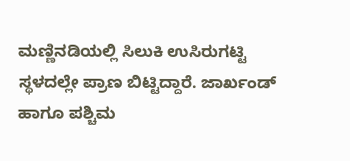ಮಣ್ಣಿನಡಿಯಲ್ಲಿ ಸಿಲುಕಿ ಉಸಿರುಗಟ್ಟಿ ಸ್ಥಳದಲ್ಲೇ ಪ್ರಾಣ ಬಿಟ್ಟಿದ್ದಾರೆ. ಜಾರ್ಖಂಡ್ ಹಾಗೂ ಪಶ್ಚಿಮ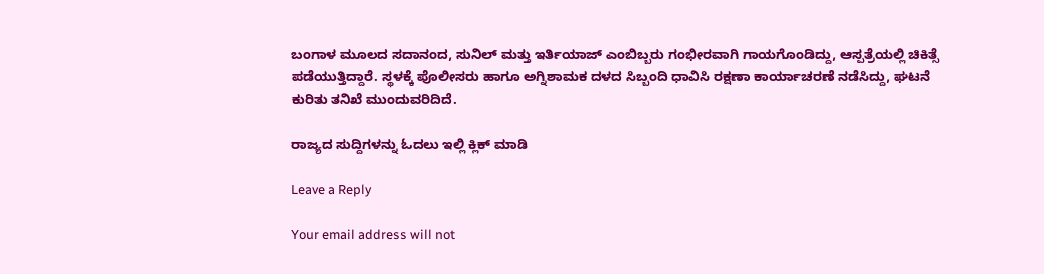ಬಂಗಾಳ ಮೂಲದ ಸದಾನಂದ, ಸುನಿಲ್ ಮತ್ತು ಇರ್ತಿಯಾಜ್ ಎಂಬಿಬ್ಬರು ಗಂಭೀರವಾಗಿ ಗಾಯಗೊಂಡಿದ್ದು, ಆಸ್ಪತ್ರೆಯಲ್ಲಿ ಚಿಕಿತ್ಸೆ ಪಡೆಯುತ್ತಿದ್ದಾರೆ. ಸ್ಥಳಕ್ಕೆ ಪೊಲೀಸರು ಹಾಗೂ ಅಗ್ನಿಶಾಮಕ ದಳದ ಸಿಬ್ಬಂದಿ ಧಾವಿಸಿ ರಕ್ಷಣಾ ಕಾರ್ಯಾಚರಣೆ ನಡೆಸಿದ್ದು, ಘಟನೆ ಕುರಿತು ತನಿಖೆ ಮುಂದುವರಿದಿದೆ.

ರಾಜ್ಯದ ಸುದ್ದಿಗಳನ್ನು ಓದಲು ಇಲ್ಲಿ ಕ್ಲಿಕ್ ಮಾಡಿ

Leave a Reply

Your email address will not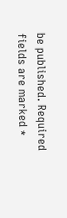be published. Required fields are marked *